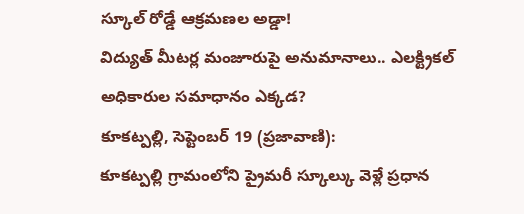స్కూల్ రోడ్డే ఆక్రమణల అడ్డా!
విద్యుత్ మీటర్ల మంజూరుపై అనుమానాలు.. ఎలక్ట్రికల్ అధికారుల సమాధానం ఎక్కడ?
కూకట్పల్లి, సెప్టెంబర్ 19 (ప్రజావాణి):
కూకట్పల్లి గ్రామంలోని ప్రైమరీ స్కూల్కు వెళ్లే ప్రధాన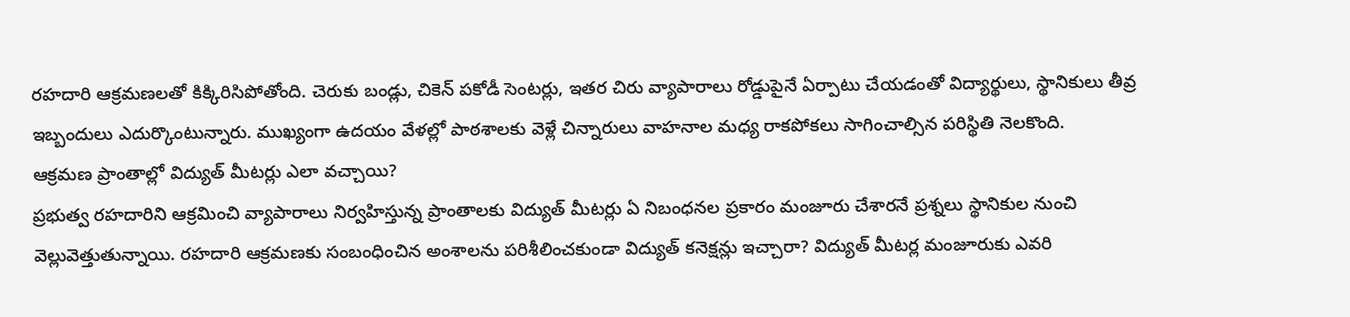రహదారి ఆక్రమణలతో కిక్కిరిసిపోతోంది. చెరుకు బండ్లు, చికెన్ పకోడీ సెంటర్లు, ఇతర చిరు వ్యాపారాలు రోడ్డుపైనే ఏర్పాటు చేయడంతో విద్యార్థులు, స్థానికులు తీవ్ర ఇబ్బందులు ఎదుర్కొంటున్నారు. ముఖ్యంగా ఉదయం వేళల్లో పాఠశాలకు వెళ్లే చిన్నారులు వాహనాల మధ్య రాకపోకలు సాగించాల్సిన పరిస్థితి నెలకొంది.
ఆక్రమణ ప్రాంతాల్లో విద్యుత్ మీటర్లు ఎలా వచ్చాయి?
ప్రభుత్వ రహదారిని ఆక్రమించి వ్యాపారాలు నిర్వహిస్తున్న ప్రాంతాలకు విద్యుత్ మీటర్లు ఏ నిబంధనల ప్రకారం మంజూరు చేశారనే ప్రశ్నలు స్థానికుల నుంచి వెల్లువెత్తుతున్నాయి. రహదారి ఆక్రమణకు సంబంధించిన అంశాలను పరిశీలించకుండా విద్యుత్ కనెక్షన్లు ఇచ్చారా? విద్యుత్ మీటర్ల మంజూరుకు ఎవరి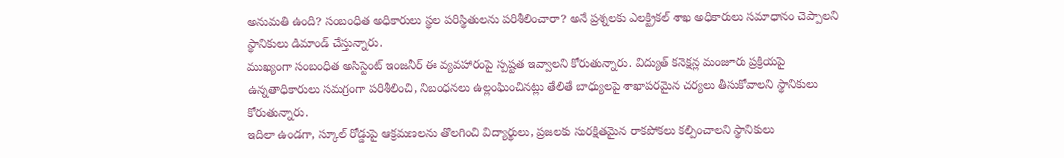అనుమతి ఉంది? సంబంధిత అధికారులు స్థల పరిస్థితులను పరిశీలించారా? అనే ప్రశ్నలకు ఎలక్ట్రికల్ శాఖ అధికారులు సమాధానం చెప్పాలని స్థానికులు డిమాండ్ చేస్తున్నారు.
ముఖ్యంగా సంబంధిత అసిస్టెంట్ ఇంజనీర్ ఈ వ్యవహారంపై స్పష్టత ఇవ్వాలని కోరుతున్నారు. విద్యుత్ కనెక్షన్ల మంజూరు ప్రక్రియపై ఉన్నతాధికారులు సమగ్రంగా పరిశీలించి, నిబంధనలు ఉల్లంఘించినట్లు తేలితే బాధ్యులపై శాఖాపరమైన చర్యలు తీసుకోవాలని స్థానికులు కోరుతున్నారు.
ఇదిలా ఉండగా, స్కూల్ రోడ్డుపై ఆక్రమణలను తొలగించి విద్యార్థులు, ప్రజలకు సురక్షితమైన రాకపోకలు కల్పించాలని స్థానికులు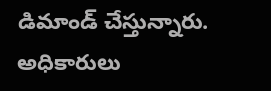డిమాండ్ చేస్తున్నారు. అధికారులు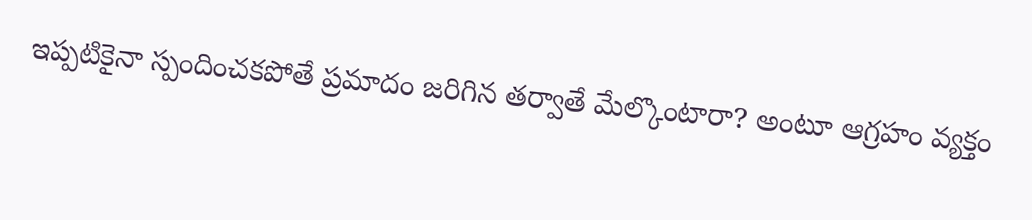ఇప్పటికైనా స్పందించకపోతే ప్రమాదం జరిగిన తర్వాతే మేల్కొంటారా? అంటూ ఆగ్రహం వ్యక్తం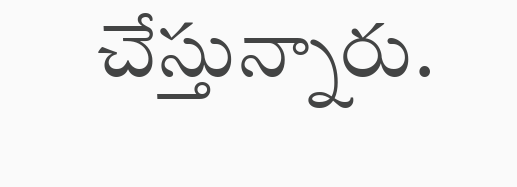చేస్తున్నారు.